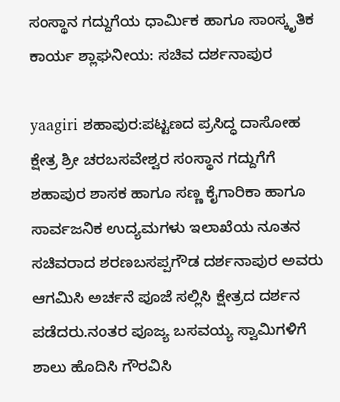ಸಂಸ್ಥಾನ ಗದ್ದುಗೆಯ ಧಾರ್ಮಿಕ ಹಾಗೂ ಸಾಂಸ್ಕೃತಿಕ ಕಾರ್ಯ ಶ್ಲಾಘನೀಯ: ಸಚಿವ ದರ್ಶನಾಪುರ

yaagiri ಶಹಾಪುರ:ಪಟ್ಟಣದ ಪ್ರಸಿದ್ಧ ದಾಸೋಹ ಕ್ಷೇತ್ರ ಶ್ರೀ ಚರಬಸವೇಶ್ವರ ಸಂಸ್ಥಾನ ಗದ್ದುಗೆಗೆ  ಶಹಾಪುರ ಶಾಸಕ ಹಾಗೂ ಸಣ್ಣ ಕೈಗಾರಿಕಾ ಹಾಗೂ ಸಾರ್ವಜನಿಕ ಉದ್ಯಮಗಳು ಇಲಾಖೆಯ ನೂತನ ಸಚಿವರಾದ ಶರಣಬಸಪ್ಪಗೌಡ ದರ್ಶನಾಪುರ ಅವರು ಆಗಮಿಸಿ ಅರ್ಚನೆ ಪೂಜೆ ಸಲ್ಲಿಸಿ ಕ್ಷೇತ್ರದ ದರ್ಶನ ಪಡೆದರು.ನಂತರ ಪೂಜ್ಯ ಬಸವಯ್ಯ ಸ್ವಾಮಿಗಳಿಗೆ ಶಾಲು ಹೊದಿಸಿ ಗೌರವಿಸಿ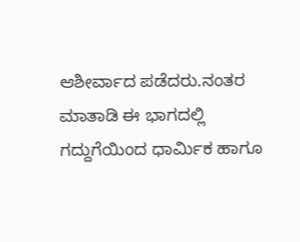ಆಶೀರ್ವಾದ ಪಡೆದರು.ನಂತರ ಮಾತಾಡಿ ಈ ಭಾಗದಲ್ಲಿ ಗದ್ದುಗೆಯಿಂದ ಧಾರ್ಮಿಕ ಹಾಗೂ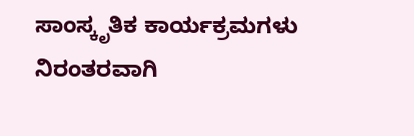ಸಾಂಸ್ಕೃತಿಕ ಕಾರ್ಯಕ್ರಮಗಳು ನಿರಂತರವಾಗಿ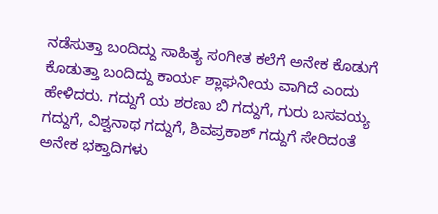ನಡೆಸುತ್ತಾ ಬಂದಿದ್ದು ಸಾಹಿತ್ಯ ಸಂಗೀತ ಕಲೆಗೆ ಅನೇಕ ಕೊಡುಗೆ ಕೊಡುತ್ತಾ ಬಂದಿದ್ದು ಕಾರ್ಯ ಶ್ಲಾಘನೀಯ ವಾಗಿದೆ ಎಂದು ಹೇಳಿದರು. ಗದ್ದುಗೆ ಯ ಶರಣು ಬಿ ಗದ್ದುಗೆ, ಗುರು ಬಸವಯ್ಯ ಗದ್ದುಗೆ, ವಿಶ್ವನಾಥ ಗದ್ದುಗೆ, ಶಿವಪ್ರಕಾಶ್ ಗದ್ದುಗೆ ಸೇರಿದಂತೆ ಅನೇಕ ಭಕ್ತಾದಿಗಳು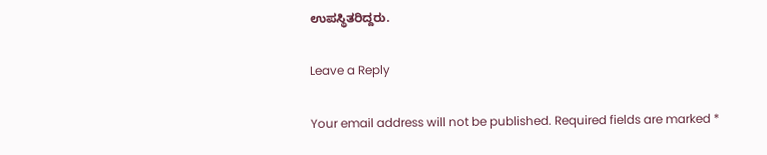ಉಪಸ್ಥಿತರಿದ್ದರು.

Leave a Reply

Your email address will not be published. Required fields are marked *